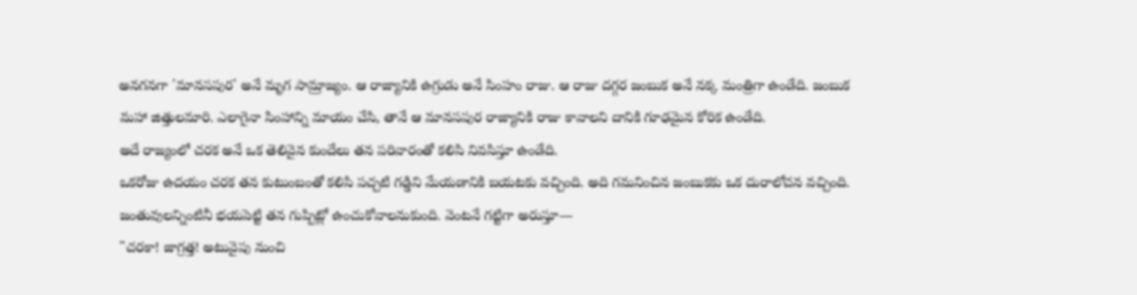అనగనగా 'మానసపుర' అనే మృగ సామ్రాజ్యం. ఆ రాజ్యానికి ఉగ్రుడు అనే సింహం రాజు. ఆ రాజు దగ్గర జంబుక అనే నక్క మంత్రిగా ఉండేది. జంబుక మహా జిత్తులమారి. ఎలాగైనా సింహాన్ని మాయం చేసి, తానే ఆ మానసపుర రాజ్యానికి రాజు కావాలని దానికి గూఢమైన కోరిక ఉండేది.
అదే రాజ్యంలో చరక అనే ఒక తెలివైన కుందేలు తన పరివారంతో కలిసి నివసిస్తూ ఉండేది.
ఒకరోజు ఉదయం చరక తన కుటుంబంతో కలిసి పచ్చటి గడ్డిని మేయడానికి బయటకు వచ్చింది. అది గమనించిన జంబుకకు ఒక దురాలోచన వచ్చింది. జంతువులన్నింటినీ భయపెట్టి తన గుప్పిట్లో ఉంచుకోవాలనుకుంది. వెంటనే గట్టిగా అరుస్తూ—
"చరకా! జాగ్రత్త! అటువైపు నుంచి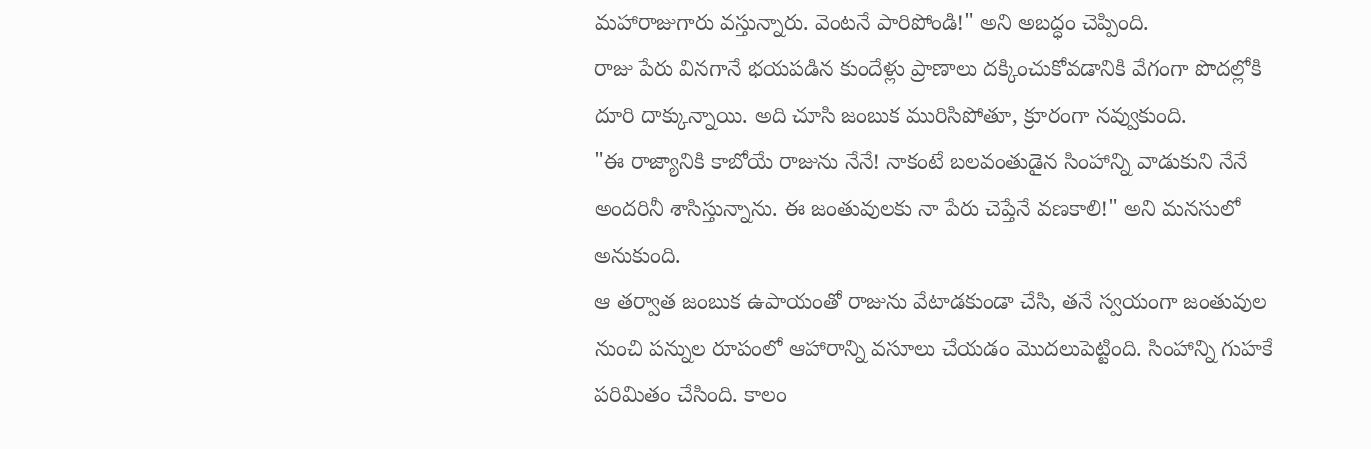మహారాజుగారు వస్తున్నారు. వెంటనే పారిపోండి!" అని అబద్ధం చెప్పింది.
రాజు పేరు వినగానే భయపడిన కుందేళ్లు ప్రాణాలు దక్కించుకోవడానికి వేగంగా పొదల్లోకి దూరి దాక్కున్నాయి. అది చూసి జంబుక మురిసిపోతూ, క్రూరంగా నవ్వుకుంది.
"ఈ రాజ్యానికి కాబోయే రాజును నేనే! నాకంటే బలవంతుడైన సింహాన్ని వాడుకుని నేనే అందరినీ శాసిస్తున్నాను. ఈ జంతువులకు నా పేరు చెప్తేనే వణకాలి!" అని మనసులో అనుకుంది.
ఆ తర్వాత జంబుక ఉపాయంతో రాజును వేటాడకుండా చేసి, తనే స్వయంగా జంతువుల నుంచి పన్నుల రూపంలో ఆహారాన్ని వసూలు చేయడం మొదలుపెట్టింది. సింహాన్ని గుహకే పరిమితం చేసింది. కాలం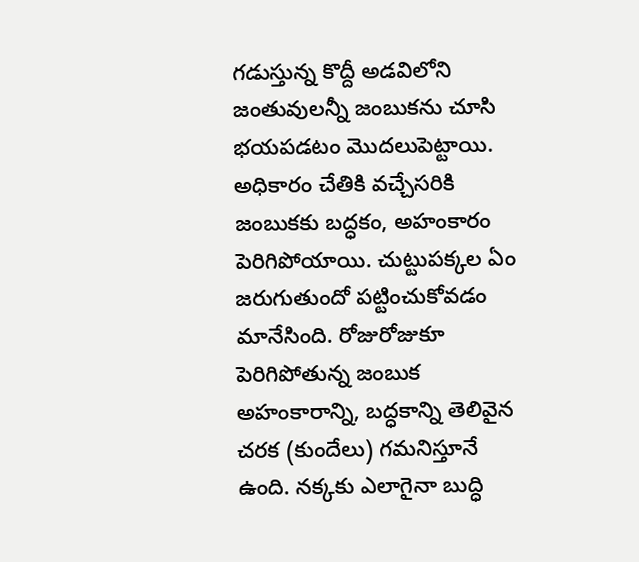గడుస్తున్న కొద్దీ అడవిలోని జంతువులన్నీ జంబుకను చూసి భయపడటం మొదలుపెట్టాయి.
అధికారం చేతికి వచ్చేసరికి జంబుకకు బద్ధకం, అహంకారం పెరిగిపోయాయి. చుట్టుపక్కల ఏం జరుగుతుందో పట్టించుకోవడం మానేసింది. రోజురోజుకూ పెరిగిపోతున్న జంబుక అహంకారాన్ని, బద్ధకాన్ని తెలివైన చరక (కుందేలు) గమనిస్తూనే ఉంది. నక్కకు ఎలాగైనా బుద్ధి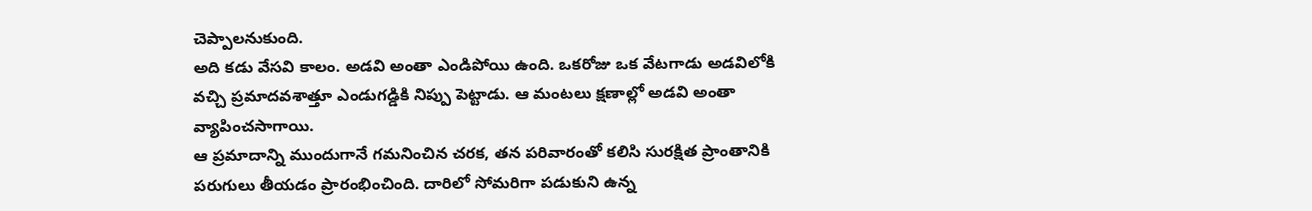చెప్పాలనుకుంది.
అది కడు వేసవి కాలం. అడవి అంతా ఎండిపోయి ఉంది. ఒకరోజు ఒక వేటగాడు అడవిలోకి వచ్చి ప్రమాదవశాత్తూ ఎండుగడ్డికి నిప్పు పెట్టాడు. ఆ మంటలు క్షణాల్లో అడవి అంతా వ్యాపించసాగాయి.
ఆ ప్రమాదాన్ని ముందుగానే గమనించిన చరక, తన పరివారంతో కలిసి సురక్షిత ప్రాంతానికి పరుగులు తీయడం ప్రారంభించింది. దారిలో సోమరిగా పడుకుని ఉన్న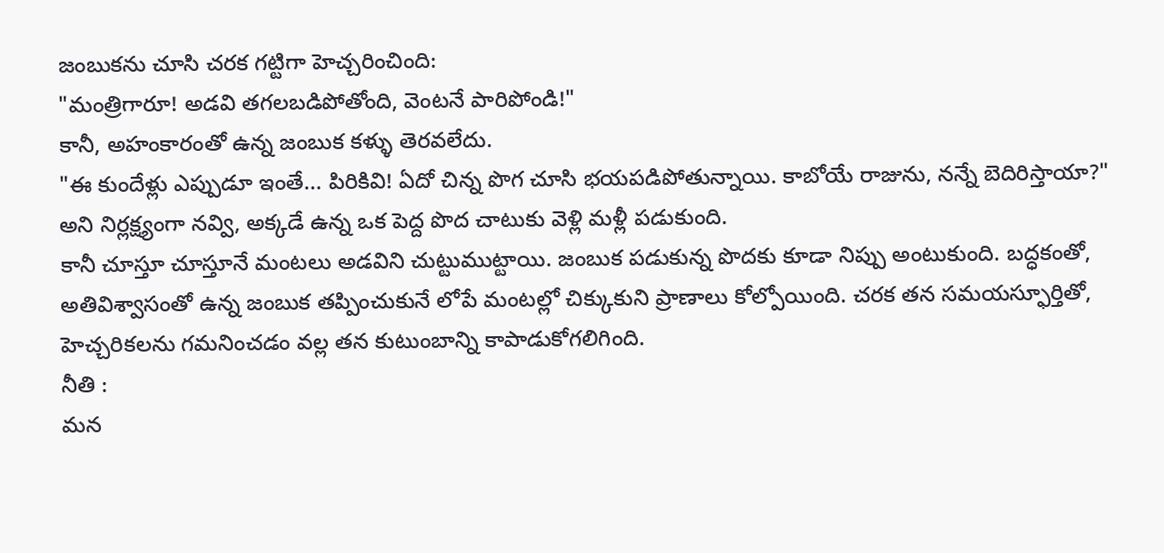జంబుకను చూసి చరక గట్టిగా హెచ్చరించింది:
"మంత్రిగారూ! అడవి తగలబడిపోతోంది, వెంటనే పారిపోండి!"
కానీ, అహంకారంతో ఉన్న జంబుక కళ్ళు తెరవలేదు.
"ఈ కుందేళ్లు ఎప్పుడూ ఇంతే... పిరికివి! ఏదో చిన్న పొగ చూసి భయపడిపోతున్నాయి. కాబోయే రాజును, నన్నే బెదిరిస్తాయా?" అని నిర్లక్ష్యంగా నవ్వి, అక్కడే ఉన్న ఒక పెద్ద పొద చాటుకు వెళ్లి మళ్లీ పడుకుంది.
కానీ చూస్తూ చూస్తూనే మంటలు అడవిని చుట్టుముట్టాయి. జంబుక పడుకున్న పొదకు కూడా నిప్పు అంటుకుంది. బద్ధకంతో, అతివిశ్వాసంతో ఉన్న జంబుక తప్పించుకునే లోపే మంటల్లో చిక్కుకుని ప్రాణాలు కోల్పోయింది. చరక తన సమయస్ఫూర్తితో, హెచ్చరికలను గమనించడం వల్ల తన కుటుంబాన్ని కాపాడుకోగలిగింది.
నీతి :
మన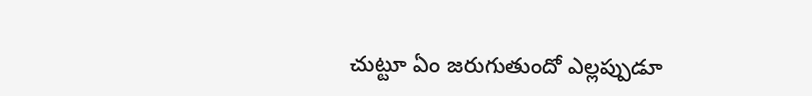చుట్టూ ఏం జరుగుతుందో ఎల్లప్పుడూ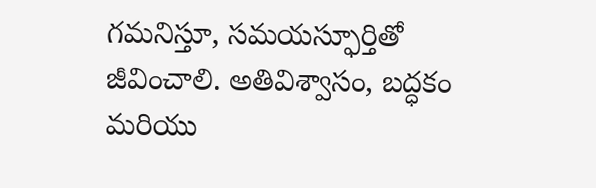గమనిస్తూ, సమయస్ఫూర్తితో జీవించాలి. అతివిశ్వాసం, బద్ధకం మరియు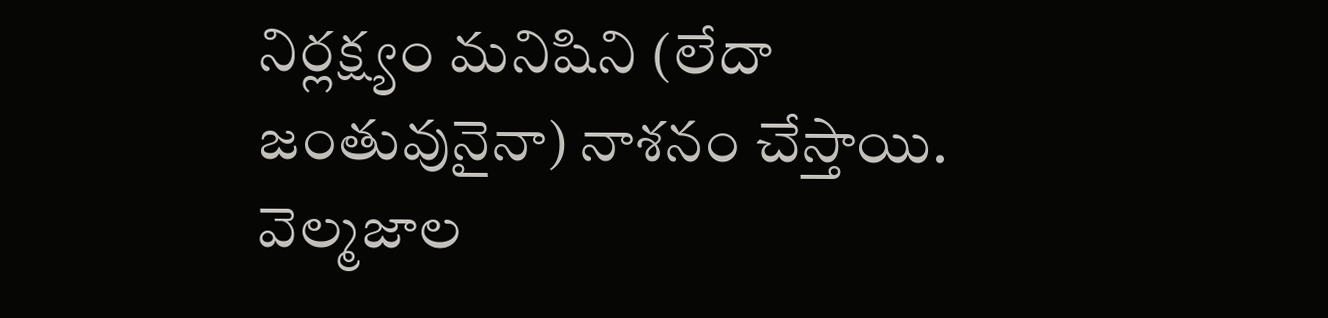నిర్లక్ష్యం మనిషిని (లేదా జంతువునైనా) నాశనం చేస్తాయి.
వెల్మజాల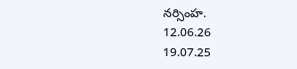నర్సింహ.
12.06.26
19.07.25